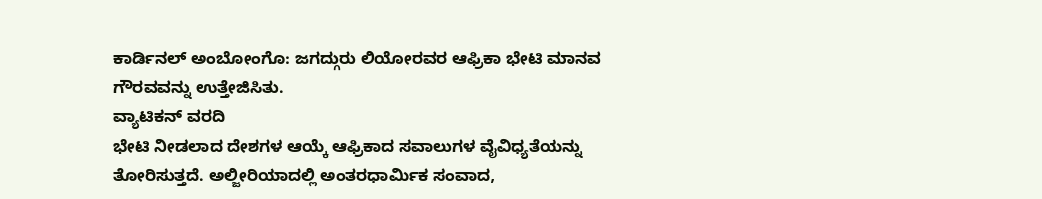ಕಾರ್ಡಿನಲ್ ಅಂಬೋಂಗೊ: ಜಗದ್ಗುರು ಲಿಯೋರವರ ಆಫ್ರಿಕಾ ಭೇಟಿ ಮಾನವ ಗೌರವವನ್ನು ಉತ್ತೇಜಿಸಿತು.
ವ್ಯಾಟಿಕನ್ ವರದಿ
ಭೇಟಿ ನೀಡಲಾದ ದೇಶಗಳ ಆಯ್ಕೆ ಆಫ್ರಿಕಾದ ಸವಾಲುಗಳ ವೈವಿಧ್ಯತೆಯನ್ನು ತೋರಿಸುತ್ತದೆ. ಅಲ್ಜೀರಿಯಾದಲ್ಲಿ ಅಂತರಧಾರ್ಮಿಕ ಸಂವಾದ,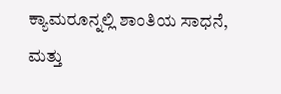ಕ್ಯಾಮರೂನ್ನಲ್ಲಿ ಶಾಂತಿಯ ಸಾಧನೆ, ಮತ್ತು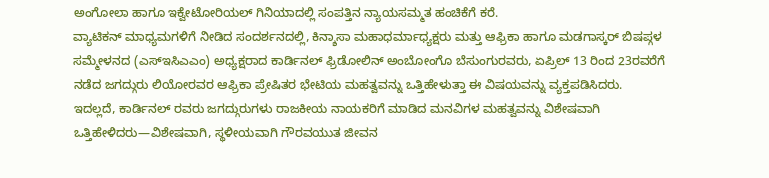ಅಂಗೋಲಾ ಹಾಗೂ ಇಕ್ವೇಟೋರಿಯಲ್ ಗಿನಿಯಾದಲ್ಲಿ ಸಂಪತ್ತಿನ ನ್ಯಾಯಸಮ್ಮತ ಹಂಚಿಕೆಗೆ ಕರೆ.
ವ್ಯಾಟಿಕನ್ ಮಾಧ್ಯಮಗಳಿಗೆ ನೀಡಿದ ಸಂದರ್ಶನದಲ್ಲಿ, ಕಿನ್ಶಾಸಾ ಮಹಾಧರ್ಮಾಧ್ಯಕ್ಷರು ಮತ್ತು ಆಫ್ರಿಕಾ ಹಾಗೂ ಮಡಗಾಸ್ಕರ್ ಬಿಷಪ್ಗಳ ಸಮ್ಮೇಳನದ (ಎಸ್ಇಸಿಎಎಂ) ಅಧ್ಯಕ್ಷರಾದ ಕಾರ್ಡಿನಲ್ ಫ್ರಿಡೋಲಿನ್ ಅಂಬೋಂಗೊ ಬೆಸುಂಗುರವರು, ಏಪ್ರಿಲ್ 13 ರಿಂದ 23ರವರೆಗೆ ನಡೆದ ಜಗದ್ಗುರು ಲಿಯೋರವರ ಆಫ್ರಿಕಾ ಪ್ರೇಷಿತರ ಭೇಟಿಯ ಮಹತ್ವವನ್ನು ಒತ್ತಿಹೇಳುತ್ತಾ ಈ ವಿಷಯವನ್ನು ವ್ಯಕ್ತಪಡಿಸಿದರು.
ಇದಲ್ಲದೆ, ಕಾರ್ಡಿನಲ್ ರವರು ಜಗದ್ಗುರುಗಳು ರಾಜಕೀಯ ನಾಯಕರಿಗೆ ಮಾಡಿದ ಮನವಿಗಳ ಮಹತ್ವವನ್ನು ವಿಶೇಷವಾಗಿ ಒತ್ತಿಹೇಳಿದರು—ವಿಶೇಷವಾಗಿ, ಸ್ಥಳೀಯವಾಗಿ ಗೌರವಯುತ ಜೀವನ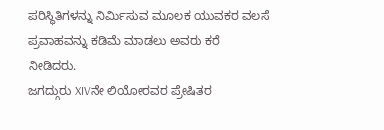ಪರಿಸ್ಥಿತಿಗಳನ್ನು ನಿರ್ಮಿಸುವ ಮೂಲಕ ಯುವಕರ ವಲಸೆ ಪ್ರವಾಹವನ್ನು ಕಡಿಮೆ ಮಾಡಲು ಅವರು ಕರೆ ನೀಡಿದರು.
ಜಗದ್ಗುರು XIVನೇ ಲಿಯೋರವರ ಪ್ರೇಷಿತರ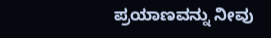ಪ್ರಯಾಣವನ್ನು ನೀವು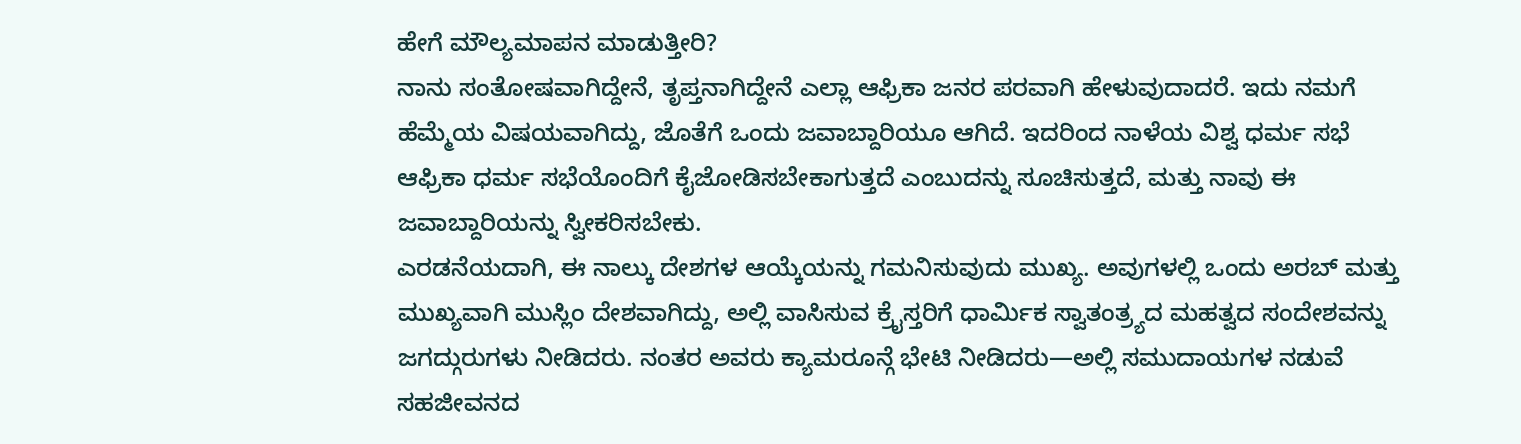ಹೇಗೆ ಮೌಲ್ಯಮಾಪನ ಮಾಡುತ್ತೀರಿ?
ನಾನು ಸಂತೋಷವಾಗಿದ್ದೇನೆ, ತೃಪ್ತನಾಗಿದ್ದೇನೆ ಎಲ್ಲಾ ಆಫ್ರಿಕಾ ಜನರ ಪರವಾಗಿ ಹೇಳುವುದಾದರೆ. ಇದು ನಮಗೆ ಹೆಮ್ಮೆಯ ವಿಷಯವಾಗಿದ್ದು, ಜೊತೆಗೆ ಒಂದು ಜವಾಬ್ದಾರಿಯೂ ಆಗಿದೆ. ಇದರಿಂದ ನಾಳೆಯ ವಿಶ್ವ ಧರ್ಮ ಸಭೆ ಆಫ್ರಿಕಾ ಧರ್ಮ ಸಭೆಯೊಂದಿಗೆ ಕೈಜೋಡಿಸಬೇಕಾಗುತ್ತದೆ ಎಂಬುದನ್ನು ಸೂಚಿಸುತ್ತದೆ, ಮತ್ತು ನಾವು ಈ ಜವಾಬ್ದಾರಿಯನ್ನು ಸ್ವೀಕರಿಸಬೇಕು.
ಎರಡನೆಯದಾಗಿ, ಈ ನಾಲ್ಕು ದೇಶಗಳ ಆಯ್ಕೆಯನ್ನು ಗಮನಿಸುವುದು ಮುಖ್ಯ. ಅವುಗಳಲ್ಲಿ ಒಂದು ಅರಬ್ ಮತ್ತು ಮುಖ್ಯವಾಗಿ ಮುಸ್ಲಿಂ ದೇಶವಾಗಿದ್ದು, ಅಲ್ಲಿ ವಾಸಿಸುವ ಕ್ರೈಸ್ತರಿಗೆ ಧಾರ್ಮಿಕ ಸ್ವಾತಂತ್ರ್ಯದ ಮಹತ್ವದ ಸಂದೇಶವನ್ನು ಜಗದ್ಗುರುಗಳು ನೀಡಿದರು. ನಂತರ ಅವರು ಕ್ಯಾಮರೂನ್ಗೆ ಭೇಟಿ ನೀಡಿದರು—ಅಲ್ಲಿ ಸಮುದಾಯಗಳ ನಡುವೆ ಸಹಜೀವನದ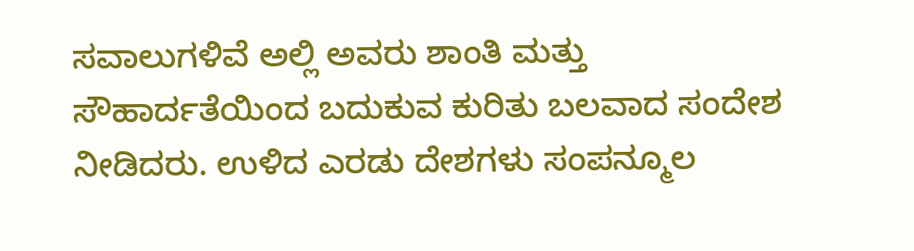ಸವಾಲುಗಳಿವೆ ಅಲ್ಲಿ ಅವರು ಶಾಂತಿ ಮತ್ತು ಸೌಹಾರ್ದತೆಯಿಂದ ಬದುಕುವ ಕುರಿತು ಬಲವಾದ ಸಂದೇಶ ನೀಡಿದರು. ಉಳಿದ ಎರಡು ದೇಶಗಳು ಸಂಪನ್ಮೂಲ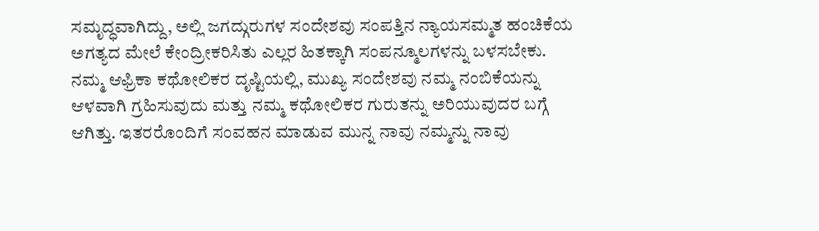ಸಮೃದ್ಧವಾಗಿದ್ದು, ಅಲ್ಲಿ ಜಗದ್ಗುರುಗಳ ಸಂದೇಶವು ಸಂಪತ್ತಿನ ನ್ಯಾಯಸಮ್ಮತ ಹಂಚಿಕೆಯ ಅಗತ್ಯದ ಮೇಲೆ ಕೇಂದ್ರೀಕರಿಸಿತು ಎಲ್ಲರ ಹಿತಕ್ಕಾಗಿ ಸಂಪನ್ಮೂಲಗಳನ್ನು ಬಳಸಬೇಕು.
ನಮ್ಮ ಆಫ್ರಿಕಾ ಕಥೋಲಿಕರ ದೃಷ್ಟಿಯಲ್ಲಿ, ಮುಖ್ಯ ಸಂದೇಶವು ನಮ್ಮ ನಂಬಿಕೆಯನ್ನು ಆಳವಾಗಿ ಗ್ರಹಿಸುವುದು ಮತ್ತು ನಮ್ಮ ಕಥೋಲಿಕರ ಗುರುತನ್ನು ಅರಿಯುವುದರ ಬಗ್ಗೆ ಆಗಿತ್ತು. ಇತರರೊಂದಿಗೆ ಸಂವಹನ ಮಾಡುವ ಮುನ್ನ ನಾವು ನಮ್ಮನ್ನು ನಾವು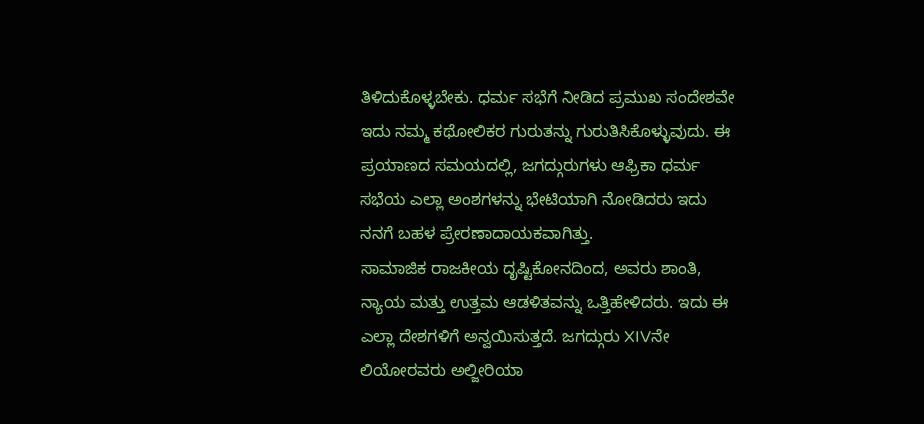ತಿಳಿದುಕೊಳ್ಳಬೇಕು. ಧರ್ಮ ಸಭೆಗೆ ನೀಡಿದ ಪ್ರಮುಖ ಸಂದೇಶವೇ ಇದು ನಮ್ಮ ಕಥೋಲಿಕರ ಗುರುತನ್ನು ಗುರುತಿಸಿಕೊಳ್ಳುವುದು. ಈ ಪ್ರಯಾಣದ ಸಮಯದಲ್ಲಿ, ಜಗದ್ಗುರುಗಳು ಆಫ್ರಿಕಾ ಧರ್ಮ ಸಭೆಯ ಎಲ್ಲಾ ಅಂಶಗಳನ್ನು ಭೇಟಿಯಾಗಿ ನೋಡಿದರು ಇದು ನನಗೆ ಬಹಳ ಪ್ರೇರಣಾದಾಯಕವಾಗಿತ್ತು.
ಸಾಮಾಜಿಕ ರಾಜಕೀಯ ದೃಷ್ಟಿಕೋನದಿಂದ, ಅವರು ಶಾಂತಿ, ನ್ಯಾಯ ಮತ್ತು ಉತ್ತಮ ಆಡಳಿತವನ್ನು ಒತ್ತಿಹೇಳಿದರು. ಇದು ಈ ಎಲ್ಲಾ ದೇಶಗಳಿಗೆ ಅನ್ವಯಿಸುತ್ತದೆ. ಜಗದ್ಗುರು XIVನೇ ಲಿಯೋರವರು ಅಲ್ಜೀರಿಯಾ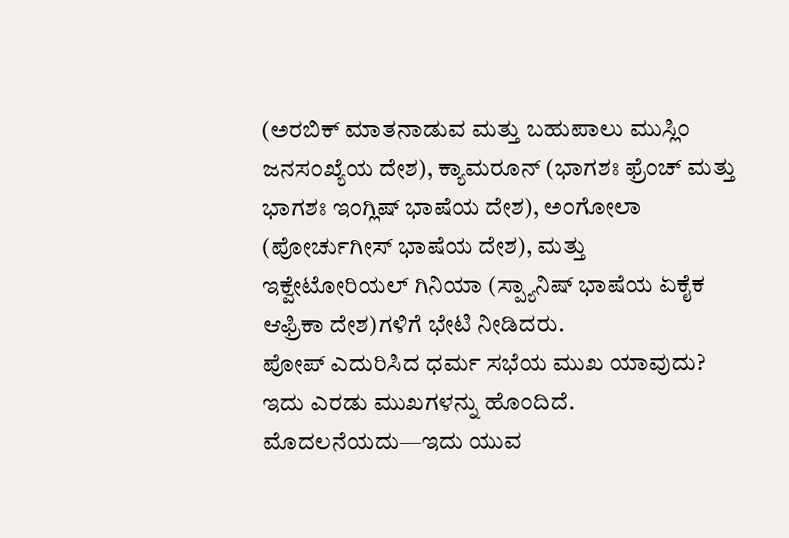(ಅರಬಿಕ್ ಮಾತನಾಡುವ ಮತ್ತು ಬಹುಪಾಲು ಮುಸ್ಲಿಂ ಜನಸಂಖ್ಯೆಯ ದೇಶ), ಕ್ಯಾಮರೂನ್ (ಭಾಗಶಃ ಫ್ರೆಂಚ್ ಮತ್ತು ಭಾಗಶಃ ಇಂಗ್ಲಿಷ್ ಭಾಷೆಯ ದೇಶ), ಅಂಗೋಲಾ (ಪೋರ್ಚುಗೀಸ್ ಭಾಷೆಯ ದೇಶ), ಮತ್ತು ಇಕ್ವೇಟೋರಿಯಲ್ ಗಿನಿಯಾ (ಸ್ಪ್ಯಾನಿಷ್ ಭಾಷೆಯ ಏಕೈಕ ಆಫ್ರಿಕಾ ದೇಶ)ಗಳಿಗೆ ಭೇಟಿ ನೀಡಿದರು.
ಪೋಪ್ ಎದುರಿಸಿದ ಧರ್ಮ ಸಭೆಯ ಮುಖ ಯಾವುದು?
ಇದು ಎರಡು ಮುಖಗಳನ್ನು ಹೊಂದಿದೆ. ಮೊದಲನೆಯದು—ಇದು ಯುವ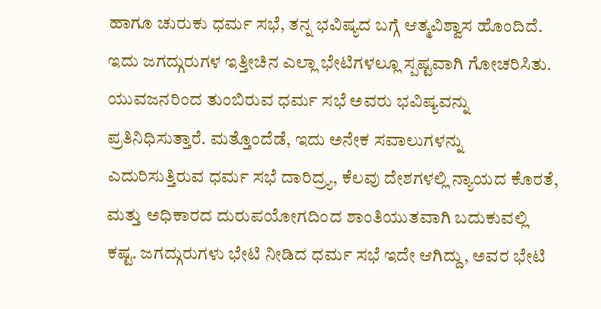ಹಾಗೂ ಚುರುಕು ಧರ್ಮ ಸಭೆ, ತನ್ನ ಭವಿಷ್ಯದ ಬಗ್ಗೆ ಆತ್ಮವಿಶ್ವಾಸ ಹೊಂದಿದೆ. ಇದು ಜಗದ್ಗುರುಗಳ ಇತ್ತೀಚಿನ ಎಲ್ಲಾ ಭೇಟಿಗಳಲ್ಲೂ ಸ್ಪಷ್ಟವಾಗಿ ಗೋಚರಿಸಿತು. ಯುವಜನರಿಂದ ತುಂಬಿರುವ ಧರ್ಮ ಸಭೆ ಅವರು ಭವಿಷ್ಯವನ್ನು ಪ್ರತಿನಿಧಿಸುತ್ತಾರೆ. ಮತ್ತೊಂದೆಡೆ, ಇದು ಅನೇಕ ಸವಾಲುಗಳನ್ನು ಎದುರಿಸುತ್ತಿರುವ ಧರ್ಮ ಸಭೆ ದಾರಿದ್ರ್ಯ, ಕೆಲವು ದೇಶಗಳಲ್ಲಿ ನ್ಯಾಯದ ಕೊರತೆ, ಮತ್ತು ಅಧಿಕಾರದ ದುರುಪಯೋಗದಿಂದ ಶಾಂತಿಯುತವಾಗಿ ಬದುಕುವಲ್ಲಿ ಕಷ್ಟ. ಜಗದ್ಗುರುಗಳು ಭೇಟಿ ನೀಡಿದ ಧರ್ಮ ಸಭೆ ಇದೇ ಆಗಿದ್ದು, ಅವರ ಭೇಟಿ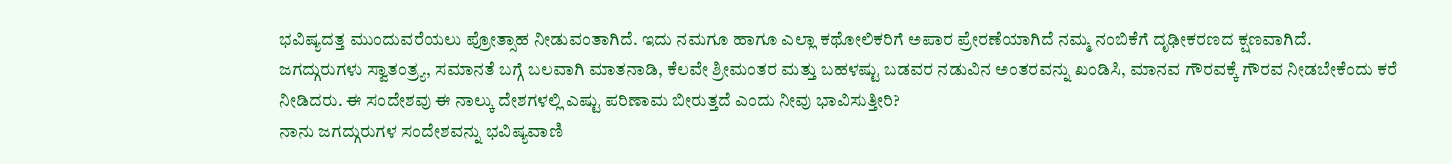ಭವಿಷ್ಯದತ್ತ ಮುಂದುವರೆಯಲು ಪ್ರೋತ್ಸಾಹ ನೀಡುವಂತಾಗಿದೆ. ಇದು ನಮಗೂ ಹಾಗೂ ಎಲ್ಲಾ ಕಥೋಲಿಕರಿಗೆ ಅಪಾರ ಪ್ರೇರಣೆಯಾಗಿದೆ ನಮ್ಮ ನಂಬಿಕೆಗೆ ದೃಢೀಕರಣದ ಕ್ಷಣವಾಗಿದೆ.
ಜಗದ್ಗುರುಗಳು ಸ್ವಾತಂತ್ರ್ಯ, ಸಮಾನತೆ ಬಗ್ಗೆ ಬಲವಾಗಿ ಮಾತನಾಡಿ, ಕೆಲವೇ ಶ್ರೀಮಂತರ ಮತ್ತು ಬಹಳಷ್ಟು ಬಡವರ ನಡುವಿನ ಅಂತರವನ್ನು ಖಂಡಿಸಿ, ಮಾನವ ಗೌರವಕ್ಕೆ ಗೌರವ ನೀಡಬೇಕೆಂದು ಕರೆ ನೀಡಿದರು. ಈ ಸಂದೇಶವು ಈ ನಾಲ್ಕು ದೇಶಗಳಲ್ಲಿ ಎಷ್ಟು ಪರಿಣಾಮ ಬೀರುತ್ತದೆ ಎಂದು ನೀವು ಭಾವಿಸುತ್ತೀರಿ?
ನಾನು ಜಗದ್ಗುರುಗಳ ಸಂದೇಶವನ್ನು ಭವಿಷ್ಯವಾಣಿ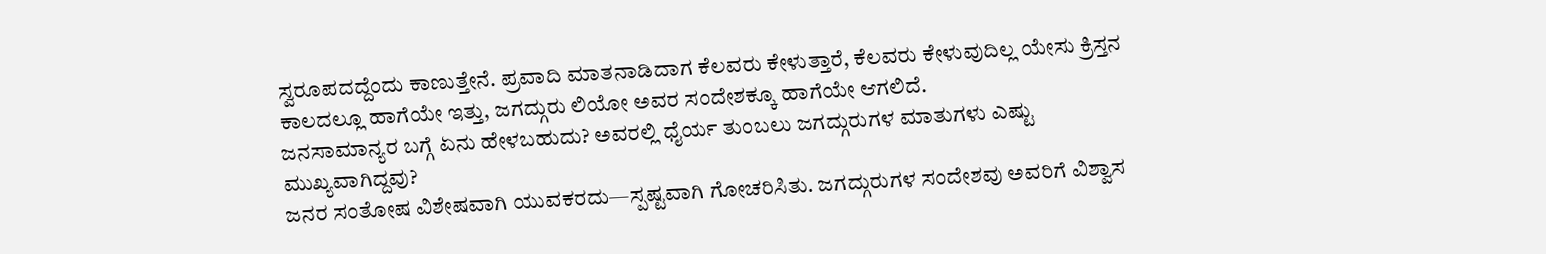ಸ್ವರೂಪದದ್ದೆಂದು ಕಾಣುತ್ತೇನೆ. ಪ್ರವಾದಿ ಮಾತನಾಡಿದಾಗ ಕೆಲವರು ಕೇಳುತ್ತಾರೆ, ಕೆಲವರು ಕೇಳುವುದಿಲ್ಲ ಯೇಸು ಕ್ರಿಸ್ತನ ಕಾಲದಲ್ಲೂ ಹಾಗೆಯೇ ಇತ್ತು, ಜಗದ್ಗುರು ಲಿಯೋ ಅವರ ಸಂದೇಶಕ್ಕೂ ಹಾಗೆಯೇ ಆಗಲಿದೆ.
ಜನಸಾಮಾನ್ಯರ ಬಗ್ಗೆ ಏನು ಹೇಳಬಹುದು? ಅವರಲ್ಲಿ ಧೈರ್ಯ ತುಂಬಲು ಜಗದ್ಗುರುಗಳ ಮಾತುಗಳು ಎಷ್ಟು ಮುಖ್ಯವಾಗಿದ್ದವು?
ಜನರ ಸಂತೋಷ ವಿಶೇಷವಾಗಿ ಯುವಕರದು—ಸ್ಪಷ್ಟವಾಗಿ ಗೋಚರಿಸಿತು. ಜಗದ್ಗುರುಗಳ ಸಂದೇಶವು ಅವರಿಗೆ ವಿಶ್ವಾಸ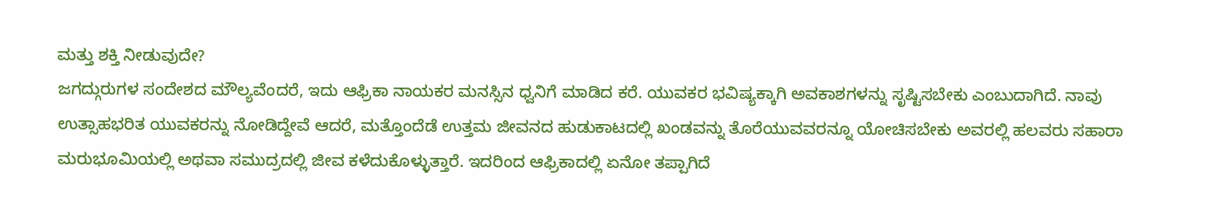ಮತ್ತು ಶಕ್ತಿ ನೀಡುವುದೇ?
ಜಗದ್ಗುರುಗಳ ಸಂದೇಶದ ಮೌಲ್ಯವೆಂದರೆ, ಇದು ಆಫ್ರಿಕಾ ನಾಯಕರ ಮನಸ್ಸಿನ ಧ್ವನಿಗೆ ಮಾಡಿದ ಕರೆ. ಯುವಕರ ಭವಿಷ್ಯಕ್ಕಾಗಿ ಅವಕಾಶಗಳನ್ನು ಸೃಷ್ಟಿಸಬೇಕು ಎಂಬುದಾಗಿದೆ. ನಾವು ಉತ್ಸಾಹಭರಿತ ಯುವಕರನ್ನು ನೋಡಿದ್ದೇವೆ ಆದರೆ, ಮತ್ತೊಂದೆಡೆ ಉತ್ತಮ ಜೀವನದ ಹುಡುಕಾಟದಲ್ಲಿ ಖಂಡವನ್ನು ತೊರೆಯುವವರನ್ನೂ ಯೋಚಿಸಬೇಕು ಅವರಲ್ಲಿ ಹಲವರು ಸಹಾರಾ ಮರುಭೂಮಿಯಲ್ಲಿ ಅಥವಾ ಸಮುದ್ರದಲ್ಲಿ ಜೀವ ಕಳೆದುಕೊಳ್ಳುತ್ತಾರೆ. ಇದರಿಂದ ಆಫ್ರಿಕಾದಲ್ಲಿ ಏನೋ ತಪ್ಪಾಗಿದೆ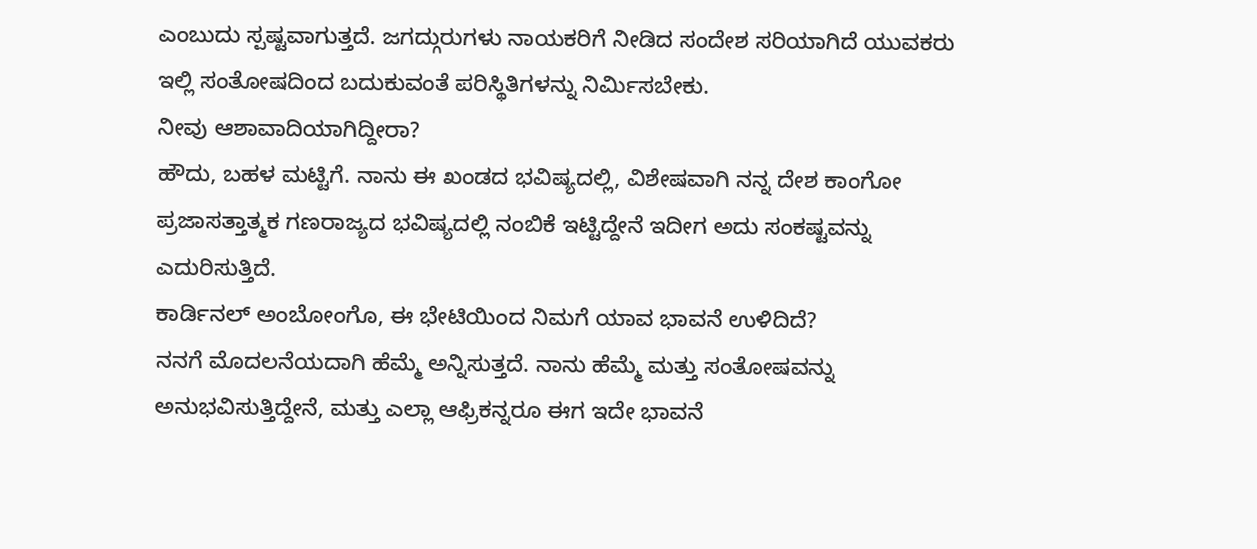ಎಂಬುದು ಸ್ಪಷ್ಟವಾಗುತ್ತದೆ. ಜಗದ್ಗುರುಗಳು ನಾಯಕರಿಗೆ ನೀಡಿದ ಸಂದೇಶ ಸರಿಯಾಗಿದೆ ಯುವಕರು ಇಲ್ಲಿ ಸಂತೋಷದಿಂದ ಬದುಕುವಂತೆ ಪರಿಸ್ಥಿತಿಗಳನ್ನು ನಿರ್ಮಿಸಬೇಕು.
ನೀವು ಆಶಾವಾದಿಯಾಗಿದ್ದೀರಾ?
ಹೌದು, ಬಹಳ ಮಟ್ಟಿಗೆ. ನಾನು ಈ ಖಂಡದ ಭವಿಷ್ಯದಲ್ಲಿ, ವಿಶೇಷವಾಗಿ ನನ್ನ ದೇಶ ಕಾಂಗೋ ಪ್ರಜಾಸತ್ತಾತ್ಮಕ ಗಣರಾಜ್ಯದ ಭವಿಷ್ಯದಲ್ಲಿ ನಂಬಿಕೆ ಇಟ್ಟಿದ್ದೇನೆ ಇದೀಗ ಅದು ಸಂಕಷ್ಟವನ್ನು ಎದುರಿಸುತ್ತಿದೆ.
ಕಾರ್ಡಿನಲ್ ಅಂಬೋಂಗೊ, ಈ ಭೇಟಿಯಿಂದ ನಿಮಗೆ ಯಾವ ಭಾವನೆ ಉಳಿದಿದೆ?
ನನಗೆ ಮೊದಲನೆಯದಾಗಿ ಹೆಮ್ಮೆ ಅನ್ನಿಸುತ್ತದೆ. ನಾನು ಹೆಮ್ಮೆ ಮತ್ತು ಸಂತೋಷವನ್ನು ಅನುಭವಿಸುತ್ತಿದ್ದೇನೆ, ಮತ್ತು ಎಲ್ಲಾ ಆಫ್ರಿಕನ್ನರೂ ಈಗ ಇದೇ ಭಾವನೆ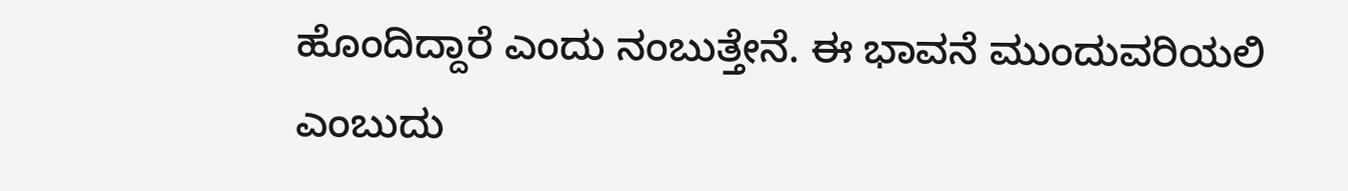ಹೊಂದಿದ್ದಾರೆ ಎಂದು ನಂಬುತ್ತೇನೆ. ಈ ಭಾವನೆ ಮುಂದುವರಿಯಲಿ ಎಂಬುದು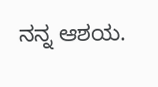ನನ್ನ ಆಶಯ.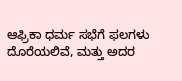ಆಫ್ರಿಕಾ ಧರ್ಮ ಸಭೆಗೆ ಫಲಗಳು ದೊರೆಯಲಿವೆ, ಮತ್ತು ಅದರ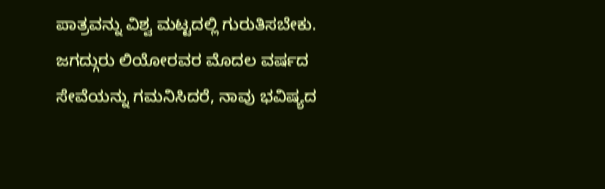ಪಾತ್ರವನ್ನು ವಿಶ್ವ ಮಟ್ಟದಲ್ಲಿ ಗುರುತಿಸಬೇಕು. ಜಗದ್ಗುರು ಲಿಯೋರವರ ಮೊದಲ ವರ್ಷದ ಸೇವೆಯನ್ನು ಗಮನಿಸಿದರೆ, ನಾವು ಭವಿಷ್ಯದ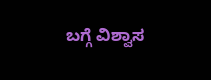ಬಗ್ಗೆ ವಿಶ್ವಾಸ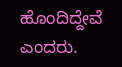ಹೊಂದಿದ್ದೇವೆ ಎಂದರು.